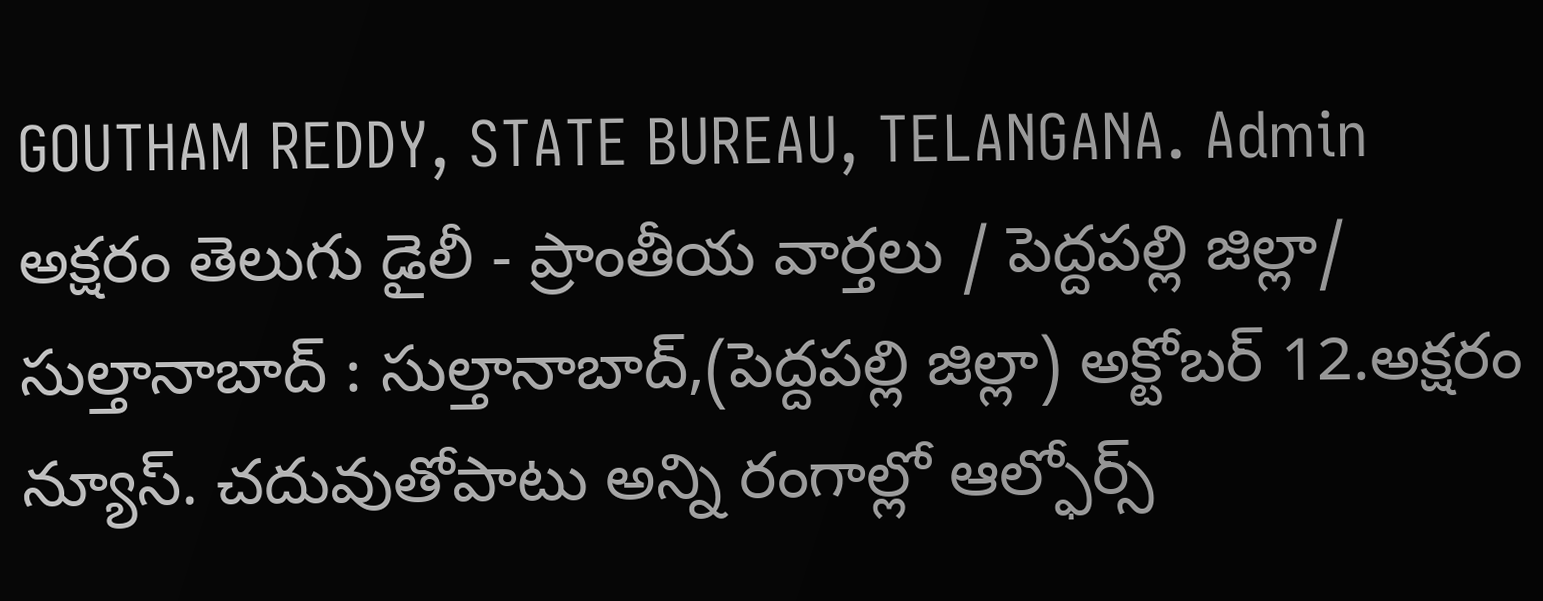GOUTHAM REDDY, STATE BUREAU, TELANGANA. Admin
అక్షరం తెలుగు డైలీ - ప్రాంతీయ వార్తలు / పెద్దపల్లి జిల్లా/ సుల్తానాబాద్ : సుల్తానాబాద్,(పెద్దపల్లి జిల్లా) అక్టోబర్ 12.అక్షరం న్యూస్. చదువుతోపాటు అన్ని రంగాల్లో ఆల్ఫోర్స్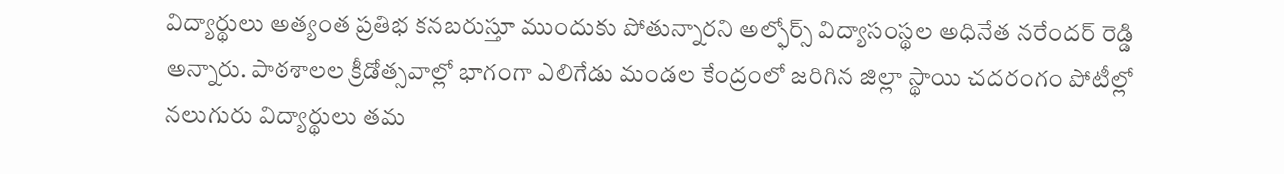విద్యార్థులు అత్యంత ప్రతిభ కనబరుస్తూ ముందుకు పోతున్నారని అల్ఫోర్స్ విద్యాసంస్థల అధినేత నరేందర్ రెడ్డి అన్నారు. పాఠశాలల క్రీడోత్సవాల్లో భాగంగా ఎలిగేడు మండల కేంద్రంలో జరిగిన జిల్లా స్థాయి చదరంగం పోటీల్లో నలుగురు విద్యార్థులు తమ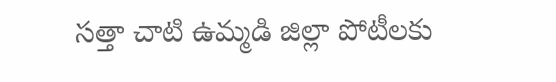సత్తా చాటి ఉమ్మడి జిల్లా పోటీలకు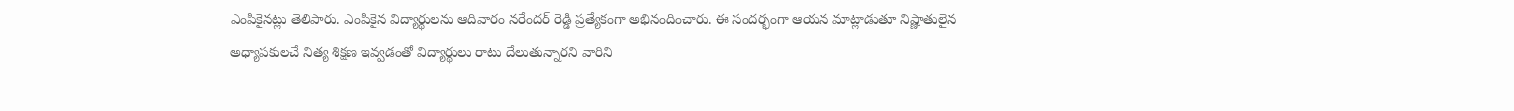ఎంపికైనట్లు తెలిపారు. ఎంపికైన విద్యార్థులను ఆదివారం నరేందర్ రెడ్డి ప్రత్యేకంగా అభినందించారు. ఈ సందర్భంగా ఆయన మాట్లాడుతూ నిష్ణాతులైన అధ్యాపకులచే నిత్య శిక్షణ ఇవ్వడంతో విద్యార్థులు రాటు దేలుతున్నారని వారిని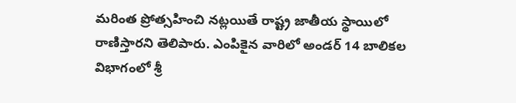మరింత ప్రోత్సహించి నట్లయితే రాష్ట్ర జాతీయ స్థాయిలో రాణిస్తారని తెలిపారు. ఎంపికైన వారిలో అండర్ 14 బాలికల విభాగంలో శ్రీ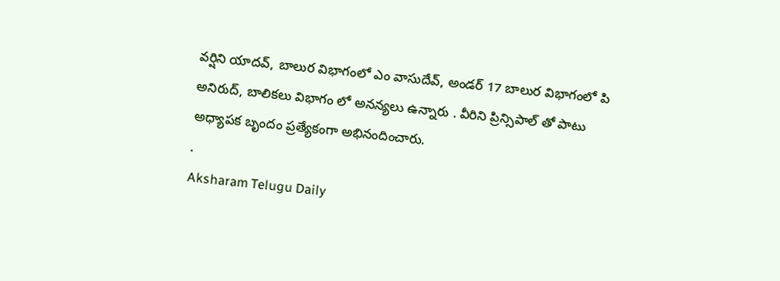వర్షిని యాదవ్, బాలుర విభాగంలో ఎం వాసుదేవ్, అండర్ 17 బాలుర విభాగంలో పి అనిరుద్, బాలికలు విభాగం లో అనన్యలు ఉన్నారు . వీరిని ప్రిన్సిపాల్ తో పాటు అధ్యాపక బృందం ప్రత్యేకంగా అభినందించారు.
.
Aksharam Telugu Daily